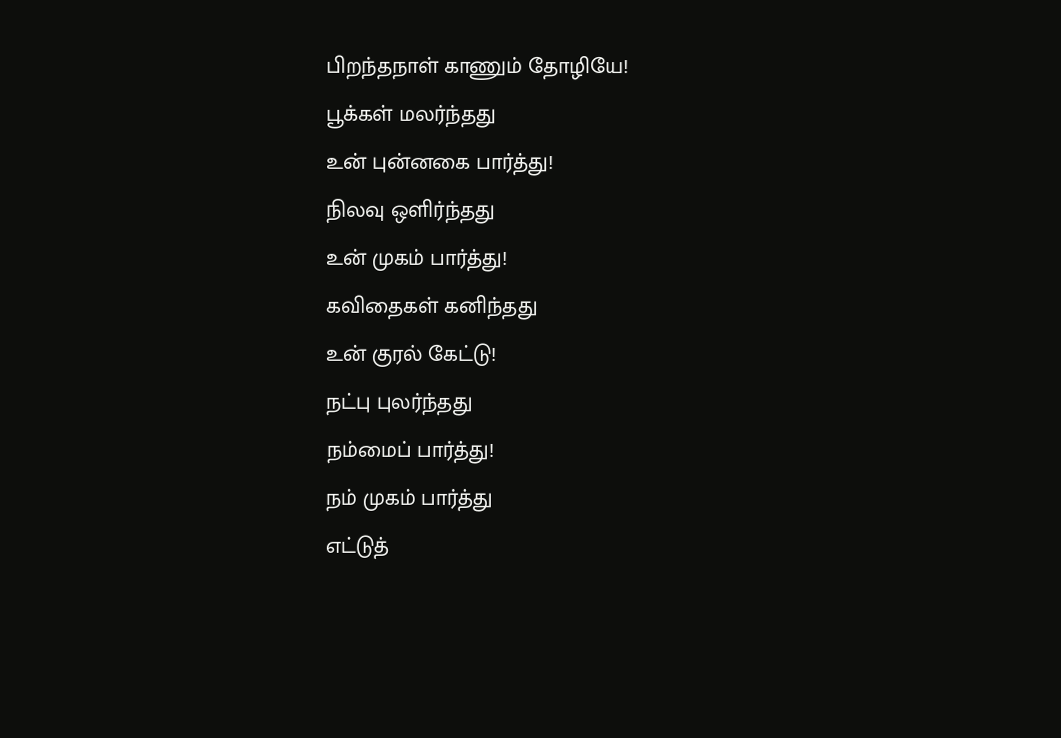பிறந்தநாள் காணும் தோழியே!
பூக்கள் மலர்ந்தது
உன் புன்னகை பார்த்து!
நிலவு ஒளிர்ந்தது
உன் முகம் பார்த்து!
கவிதைகள் கனிந்தது
உன் குரல் கேட்டு!
நட்பு புலர்ந்தது
நம்மைப் பார்த்து!
நம் முகம் பார்த்து
எட்டுத்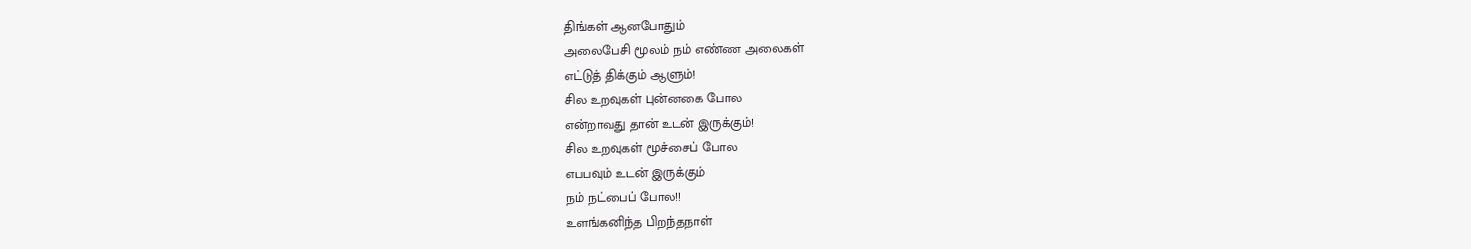திங்கள் ஆனபோதும்
அலைபேசி மூலம் நம் எண்ண அலைகள்
எட்டுத் திக்கும் ஆளும்!
சில உறவுகள் புன்னகை போல
என்றாவது தான் உடன் இருக்கும்!
சில உறவுகள் மூச்சைப் போல
எபபவும் உடன் இருக்கும்
நம் நட்பைப் போல!!
உளங்கனிந்த பிறந்தநாள்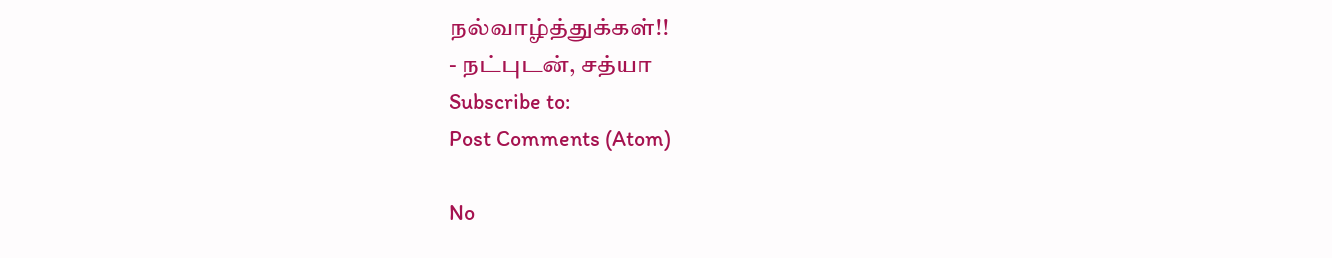நல்வாழ்த்துக்கள்!!
- நட்புடன், சத்யா
Subscribe to:
Post Comments (Atom)

No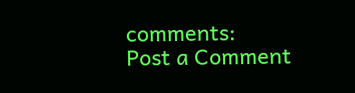comments:
Post a Comment